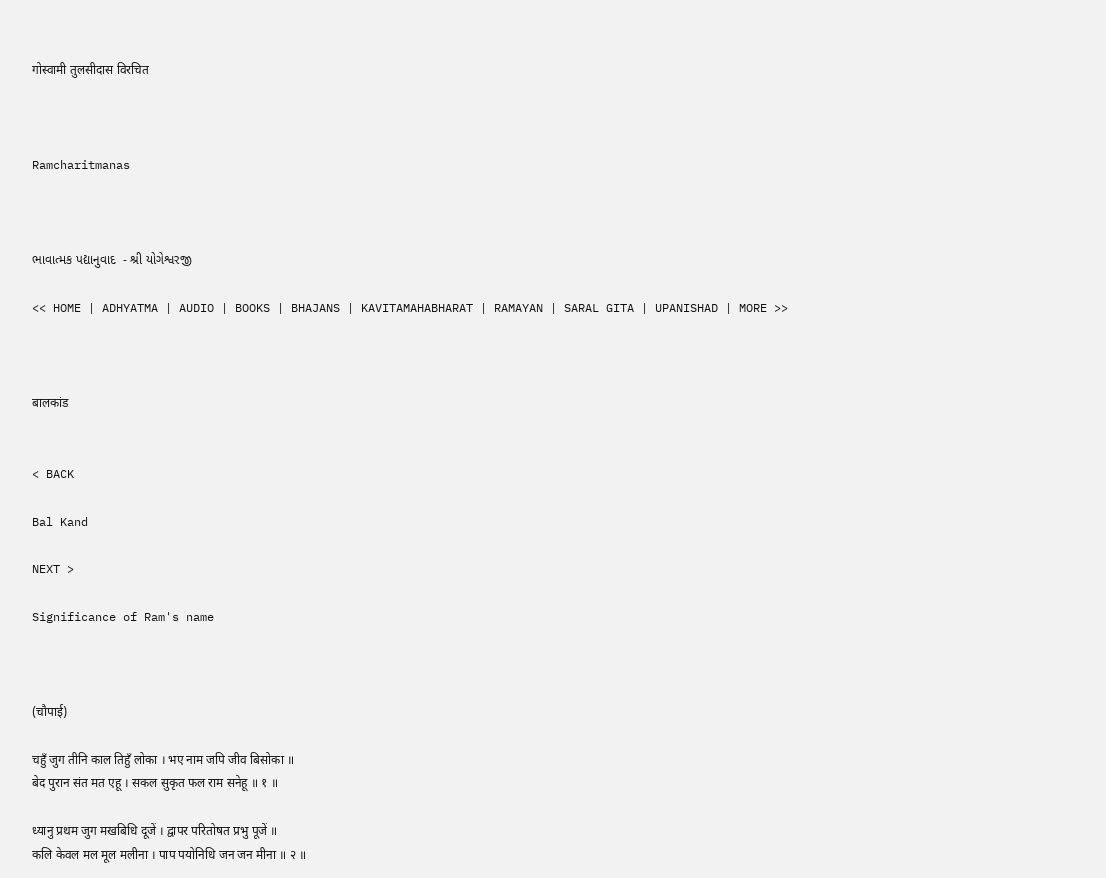गोस्वामी तुलसीदास विरचित



Ramcharitmanas



ભાવાત્મક પદ્યાનુવાદ  - શ્રી યોગેશ્વરજી

<< HOME | ADHYATMA | AUDIO | BOOKS | BHAJANS | KAVITAMAHABHARAT | RAMAYAN | SARAL GITA | UPANISHAD | MORE >>



बालकांड


< BACK

Bal Kand

NEXT >

Significance of Ram's name



(चौपाई)

चहुँ जुग तीनि काल तिहुँ लोका । भए नाम जपि जीव बिसोका ॥
बेद पुरान संत मत एहू । सकल सुकृत फल राम सनेहू ॥ १ ॥

ध्यानु प्रथम जुग मखबिधि दूजें । द्वापर परितोषत प्रभु पूजें ॥
कलि केवल मल मूल मलीना । पाप पयोनिधि जन जन मीना ॥ २ ॥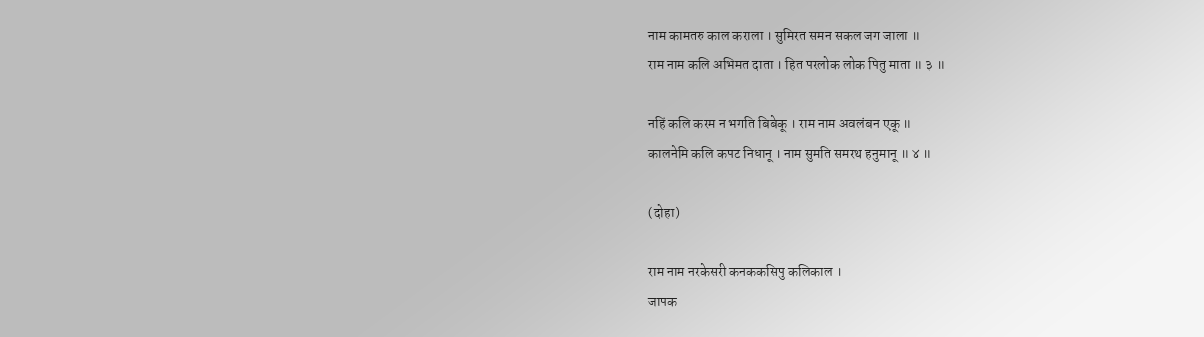नाम कामतरु काल कराला । सुमिरत समन सकल जग जाला ॥
राम नाम कलि अभिमत दाता । हित परलोक लोक पितु माता ॥ ३ ॥

नहिं कलि करम न भगति बिबेकू । राम नाम अवलंबन एकू ॥
कालनेमि कलि कपट निधानू । नाम सुमति समरथ हनुमानू ॥ ४ ॥

(दोहा)

राम नाम नरकेसरी कनककसिपु कलिकाल ।
जापक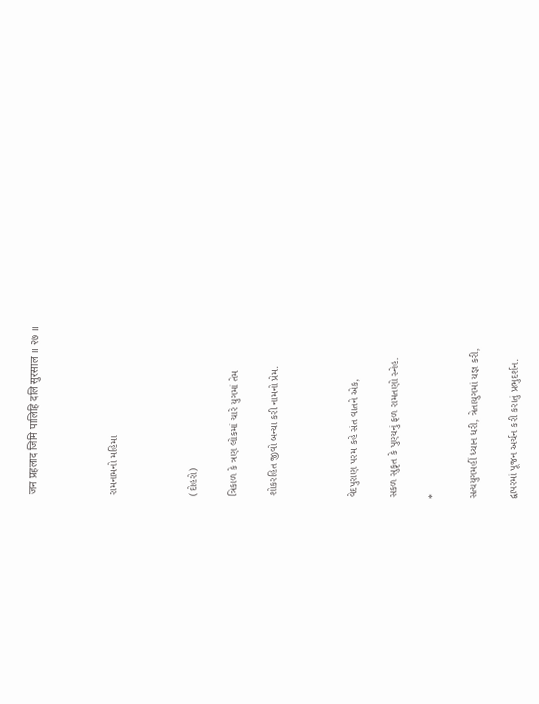जन प्रहलाद जिमि पालिहि दलि सुरसाल ॥ २७ ॥



રામનામનો મહિમા



(દોહરો)

ત્રિકાળ કે ત્રણ લોકમાં ચારે યુગમાં તેમ

શોકરહિત જીવો બન્યા કરી નામનો પ્રેમ.



વેદપુરાણ પરમ કહે સંત વાતને એક,

સકળ સુકૃત કે પુણ્યનું ફળ રામતણો સ્નેહ.

*

સત્યયુગમહીં ધ્યાન ધરી, ત્રેતાયુગમાં યજ્ઞ કરી,

દ્વાપરમાં પૂજન અર્ચન કરી કરાતું પ્રભુદર્શન.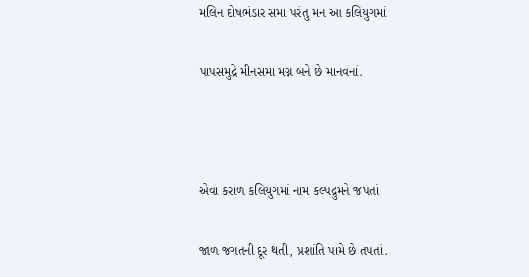મલિન દોષભંડાર સમા પરંતુ મન આ કલિયુગમાં

પાપસમુદ્રે મીનસમા મગ્ન બને છે માનવનાં.



એવા કરાળ કલિયુગમાં નામ કલ્પદ્રુમને જપતાં

જાળ જગતની દૂર થતી, પ્રશાંતિ પામે છે તપતાં.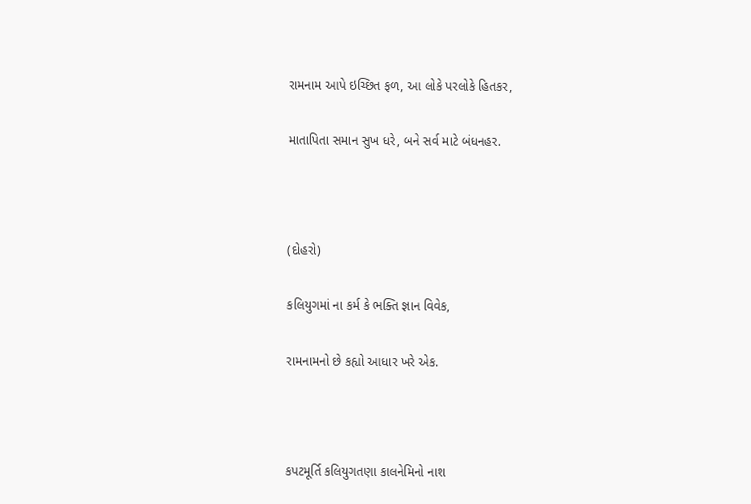રામનામ આપે ઇચ્છિત ફળ, આ લોકે પરલોકે હિતકર,

માતાપિતા સમાન સુખ ધરે, બને સર્વ માટે બંધનહર.



(દોહરો)

કલિયુગમાં ના કર્મ કે ભક્તિ જ્ઞાન વિવેક,

રામનામનો છે કહ્યો આધાર ખરે એક.



કપટમૂર્તિ કલિયુગતણા કાલનેમિનો નાશ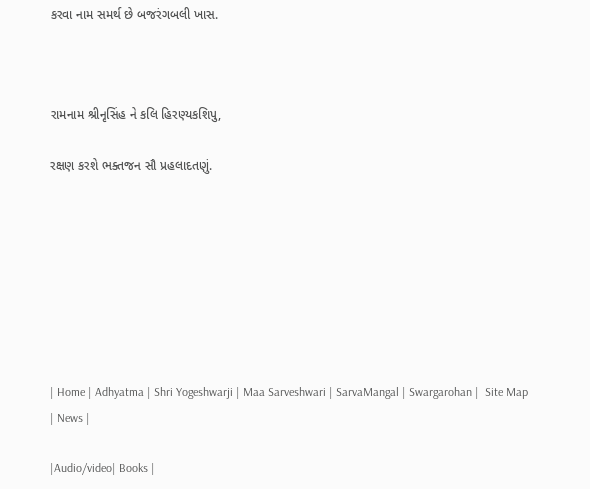કરવા નામ સમર્થ છે બજરંગબલી ખાસ.



રામનામ શ્રીનૃસિંહ ને કલિ હિરણ્યકશિપુ,

રક્ષણ કરશે ભક્તજન સૌ પ્રહલાદતણું.








| Home | Adhyatma | Shri Yogeshwarji | Maa Sarveshwari | SarvaMangal | Swargarohan |  Site Map | News |

|Audio/video| Books |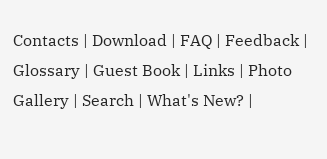Contacts | Download | FAQ | Feedback | Glossary | Guest Book | Links | Photo Gallery | Search | What's New? |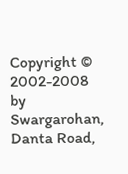Copyright © 2002-2008 by Swargarohan, Danta Road,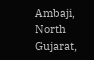Ambaji, North Gujarat,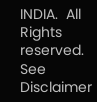INDIA.  All Rights reserved. See Disclaimer